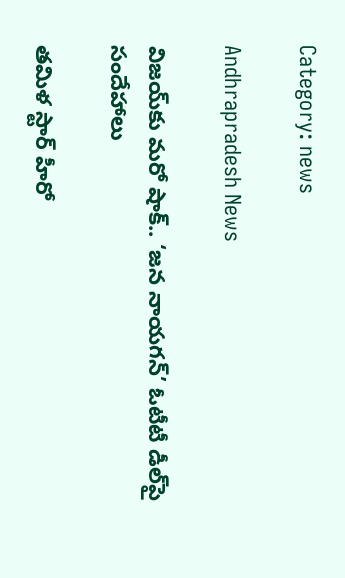Category: news

Andhrapradesh News

విజయ్‌కు మరో షాక్.. ‘జన నాయగన్’ ఓటీటీ డీల్‌పై సందేహాలు

తమిళ స్టార్ హీరో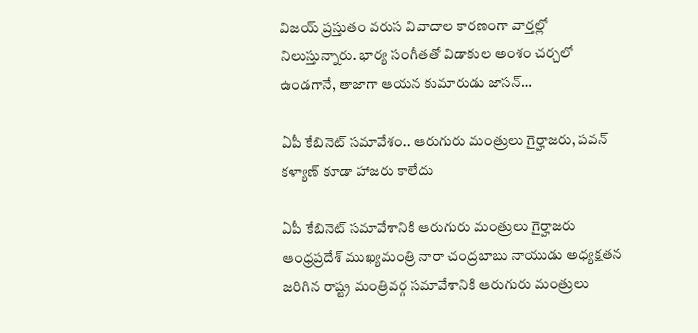విజయ్ ప్రస్తుతం వరుస వివాదాల కారణంగా వార్తల్లో నిలుస్తున్నారు. భార్య సంగీతతో విడాకుల అంశం చర్చలో ఉండగానే, తాజాగా ఆయన కుమారుడు జాసన్…

ఏపీ కేబినెట్ సమావేశం.. ఆరుగురు మంత్రులు గైర్హాజరు, పవన్ కళ్యాణ్ కూడా హాజరు కాలేదు

ఏపీ కేబినెట్ సమావేశానికి ఆరుగురు మంత్రులు గైర్హాజరు ఆంధ్రప్రదేశ్ ముఖ్యమంత్రి నారా చంద్రబాబు నాయుడు అధ్యక్షతన జరిగిన రాష్ట్ర మంత్రివర్గ సమావేశానికి ఆరుగురు మంత్రులు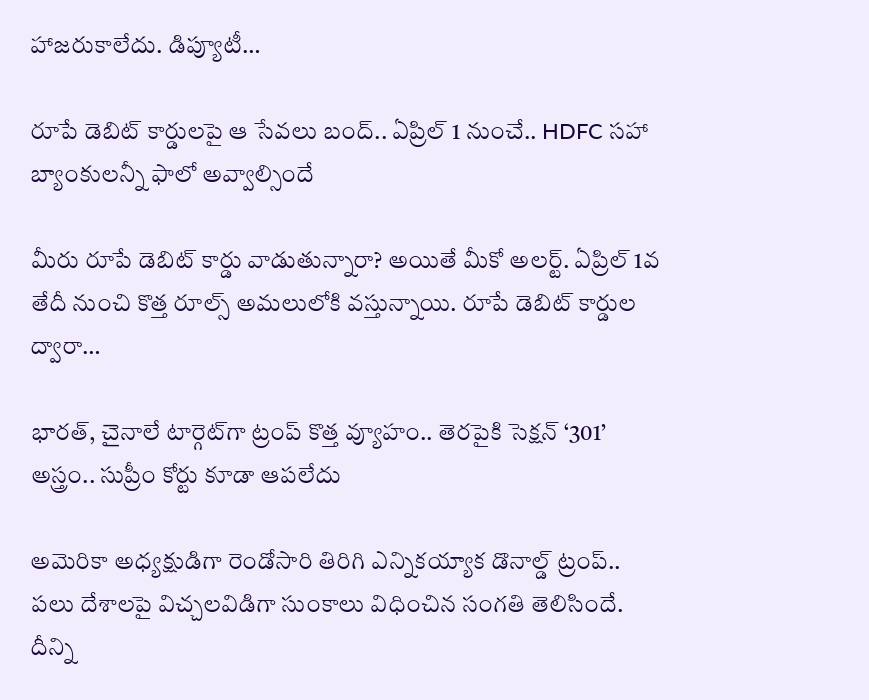హాజరుకాలేదు. డిప్యూటీ…

రూపే డెబిట్ కార్డులపై ఆ సేవలు బంద్.. ఏప్రిల్ 1 నుంచే.. HDFC సహా బ్యాంకులన్నీ ఫాలో అవ్వాల్సిందే

మీరు రూపే డెబిట్ కార్డు వాడుతున్నారా? అయితే మీకో అలర్ట్. ఏప్రిల్ 1వ తేదీ నుంచి కొత్త రూల్స్ అమలులోకి వస్తున్నాయి. రూపే డెబిట్ కార్డుల ద్వారా…

భారత్, చైనాలే టార్గెట్‌గా ట్రంప్ కొత్త వ్యూహం.. తెరపైకి సెక్షన్ ‘301’ అస్త్రం.. సుప్రీం కోర్టు కూడా ఆపలేదు

అమెరికా అధ్యక్షుడిగా రెండోసారి తిరిగి ఎన్నికయ్యాక డొనాల్డ్ ట్రంప్.. పలు దేశాలపై విచ్చలవిడిగా సుంకాలు విధించిన సంగతి తెలిసిందే. దీన్ని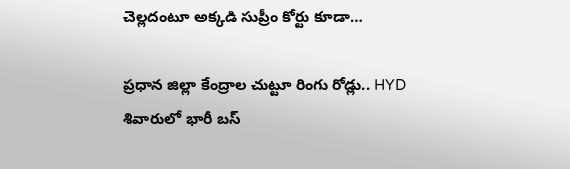చెల్లదంటూ అక్కడి సుప్రీం కోర్టు కూడా…

ప్రధాన జిల్లా కేంద్రాల చుట్టూ రింగు రోడ్లు.. HYD శివారులో భారీ బస్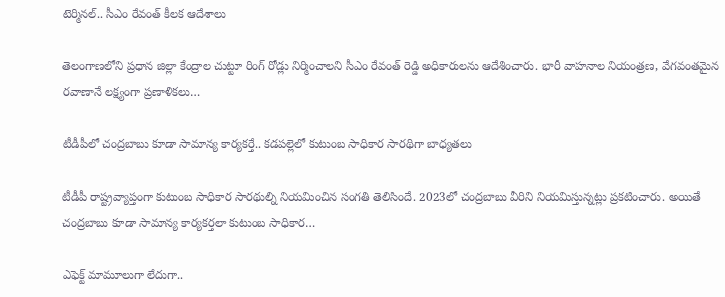టెర్మినల్.. సీఎం రేవంత్ కీలక ఆదేశాలు

తెలంగాణలోని ప్రధాన జిల్లా కేంద్రాల చుట్టూ రింగ్ రోడ్లు నిర్మించాలని సీఎం రేవంత్ రెడ్డి అధికారులను ఆదేశించారు. భారీ వాహనాల నియంత్రణ, వేగవంతమైన రవాణానే లక్ష్యంగా ప్రణాళికలు…

టీడీపీలో చంద్రబాబు కూడా సామాన్య కార్యకర్తే.. కడపల్లెలో కుటుంబ సాధికార సారథిగా బాధ్యతలు

టీడీపీ రాష్ట్రవ్యాప్తంగా కుటుంబ సాధికార సారథుల్ని నియమించిన సంగతి తెలిసిందే. 2023లో చంద్రబాబు వీరిని నియమిస్తున్నట్లు ప్రకటించారు. అయితే చంద్రబాబు కూడా సామాన్య కార్యకర్తలా కుటుంబ సాధికార…

ఎఫెక్ట్‌ మామూలుగా లేదుగా..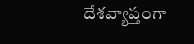దేశవ్యాప్తంగా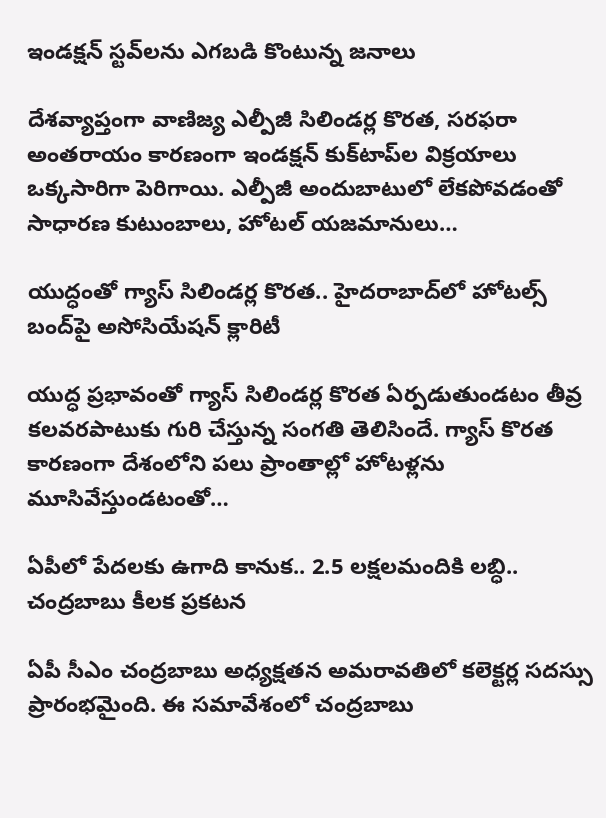ఇండక్షన్ స్టవ్‌లను ఎగబడి కొంటున్న జనాలు

దేశవ్యాప్తంగా వాణిజ్య ఎల్పీజీ సిలిండర్ల కొరత, సరఫరా అంతరాయం కారణంగా ఇండక్షన్ కుక్‌టాప్‌ల విక్రయాలు ఒక్కసారిగా పెరిగాయి. ఎల్పీజీ అందుబాటులో లేకపోవడంతో సాధారణ కుటుంబాలు, హోటల్ యజమానులు…

యుద్ధంతో గ్యాస్ సిలిండర్ల కొరత.. హైదరాబాద్‌లో హోటల్స్ బంద్‌పై అసోసియేషన్ క్లారిటీ

యుద్ధ ప్రభావంతో గ్యాస్ సిలిండర్ల కొరత ఏర్పడుతుండటం తీవ్ర కలవరపాటుకు గురి చేస్తున్న సంగతి తెలిసిందే. గ్యాస్ కొరత కారణంగా దేశంలోని పలు ప్రాంతాల్లో హోటళ్లను మూసివేస్తుండటంతో…

ఏపీలో పేదలకు ఉగాది కానుక.. 2.5 లక్షలమందికి లబ్ధి.. చంద్రబాబు కీలక ప్రకటన

ఏపీ సీఎం చంద్రబాబు అధ్యక్షతన అమరావతిలో కలెక్టర్ల సదస్సు ప్రారంభమైంది. ఈ సమావేశంలో చంద్రబాబు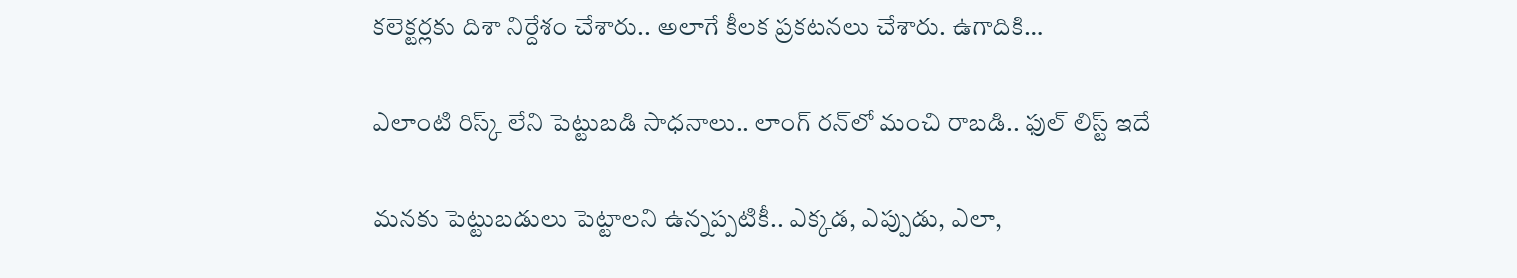కలెక్టర్లకు దిశా నిర్దేశం చేశారు.. అలాగే కీలక ప్రకటనలు చేశారు. ఉగాదికి…

ఎలాంటి రిస్క్ లేని పెట్టుబడి సాధనాలు.. లాంగ్ రన్‌లో మంచి రాబడి.. ఫుల్ లిస్ట్ ఇదే

మనకు పెట్టుబడులు పెట్టాలని ఉన్నప్పటికీ.. ఎక్కడ, ఎప్పుడు, ఎలా,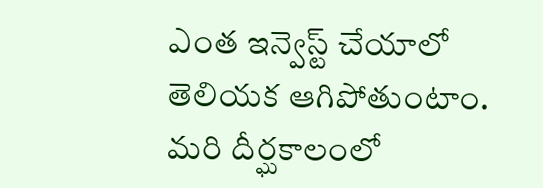ఎంత ఇన్వెస్ట్ చేయాలో తెలియక ఆగిపోతుంటాం. మరి దీర్ఘకాలంలో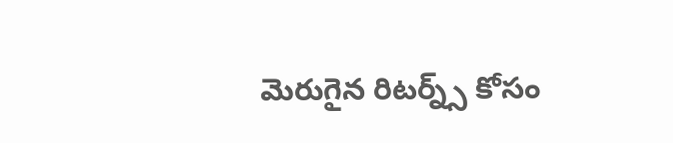మెరుగైన రిటర్న్స్ కోసం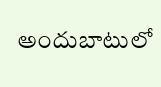అందుబాటులో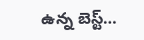ఉన్న బెస్ట్…